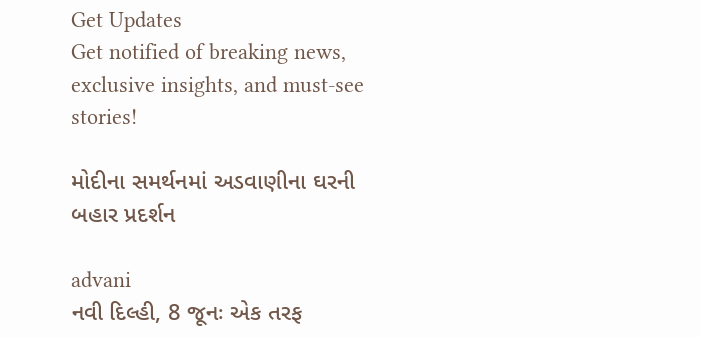Get Updates
Get notified of breaking news, exclusive insights, and must-see stories!

મોદીના સમર્થનમાં અડવાણીના ઘરની બહાર પ્રદર્શન

advani
નવી દિલ્હી, 8 જૂનઃ એક તરફ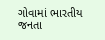ગોવામાં ભારતીય જનતા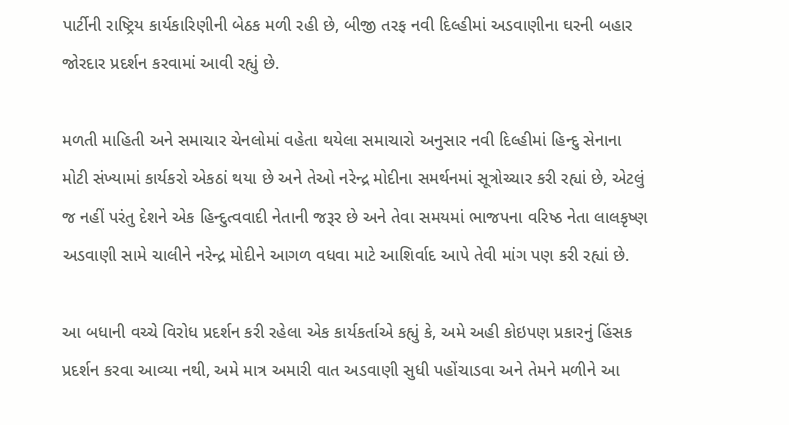પાર્ટીની રાષ્ટ્રિય કાર્યકારિણીની બેઠક મળી રહી છે, બીજી તરફ નવી દિલ્હીમાં અડવાણીના ઘરની બહાર જોરદાર પ્રદર્શન કરવામાં આવી રહ્યું છે.

મળતી માહિતી અને સમાચાર ચેનલોમાં વહેતા થયેલા સમાચારો અનુસાર નવી દિલ્હીમાં હિન્દુ સેનાના મોટી સંખ્યામાં કાર્યકરો એકઠાં થયા છે અને તેઓ નરેન્દ્ર મોદીના સમર્થનમાં સૂત્રોચ્ચાર કરી રહ્યાં છે, એટલું જ નહીં પરંતુ દેશને એક હિન્દુત્વવાદી નેતાની જરૂર છે અને તેવા સમયમાં ભાજપના વરિષ્ઠ નેતા લાલકૃષ્ણ અડવાણી સામે ચાલીને નરેન્દ્ર મોદીને આગળ વધવા માટે આશિર્વાદ આપે તેવી માંગ પણ કરી રહ્યાં છે.

આ બધાની વચ્ચે વિરોધ પ્રદર્શન કરી રહેલા એક કાર્યકર્તાએ કહ્યું કે, અમે અહી કોઇપણ પ્રકારનું હિંસક પ્રદર્શન કરવા આવ્યા નથી, અમે માત્ર અમારી વાત અડવાણી સુધી પહોંચાડવા અને તેમને મળીને આ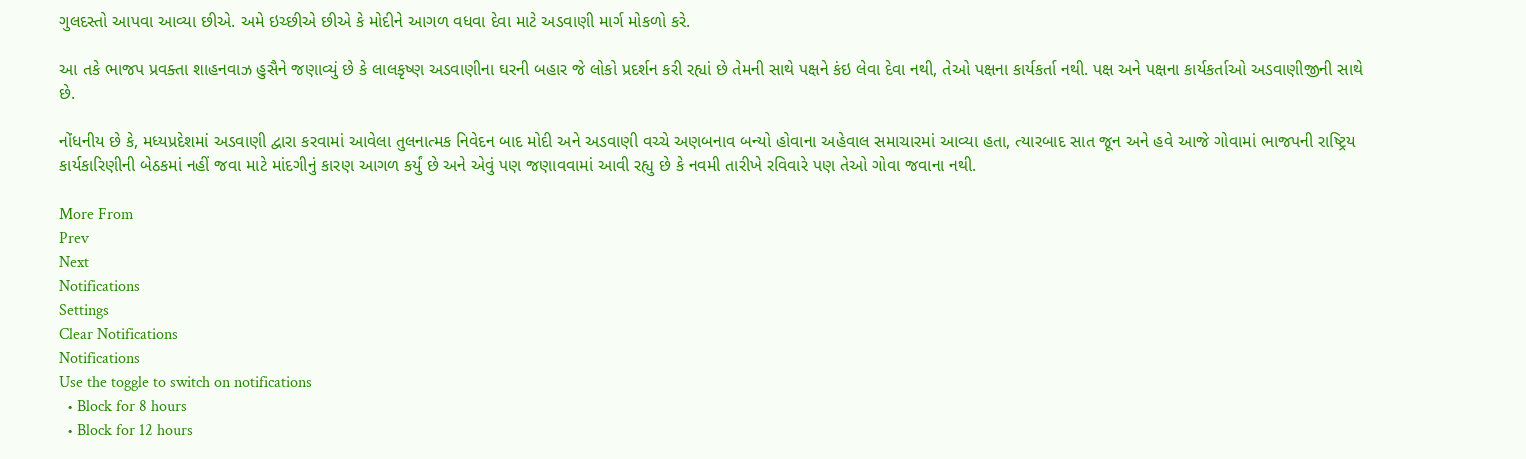ગુલદસ્તો આપવા આવ્યા છીએ. અમે ઇચ્છીએ છીએ કે મોદીને આગળ વધવા દેવા માટે અડવાણી માર્ગ મોકળો કરે.

આ તકે ભાજપ પ્રવક્તા શાહનવાઝ હુસૈને જણાવ્યું છે કે લાલકૃષ્ણ અડવાણીના ઘરની બહાર જે લોકો પ્રદર્શન કરી રહ્યાં છે તેમની સાથે પક્ષને કંઇ લેવા દેવા નથી, તેઓ પક્ષના કાર્યકર્તા નથી. પક્ષ અને પક્ષના કાર્યકર્તાઓ અડવાણીજીની સાથે છે.

નોંધનીય છે કે, મધ્યપ્રદેશમાં અડવાણી દ્વારા કરવામાં આવેલા તુલનાત્મક નિવેદન બાદ મોદી અને અડવાણી વચ્ચે અણબનાવ બન્યો હોવાના અહેવાલ સમાચારમાં આવ્યા હતા, ત્યારબાદ સાત જૂન અને હવે આજે ગોવામાં ભાજપની રાષ્ટ્રિય કાર્યકારિણીની બેઠકમાં નહીં જવા માટે માંદગીનું કારણ આગળ કર્યું છે અને એવું પણ જણાવવામાં આવી રહ્યુ છે કે નવમી તારીખે રવિવારે પણ તેઓ ગોવા જવાના નથી.

More From
Prev
Next
Notifications
Settings
Clear Notifications
Notifications
Use the toggle to switch on notifications
  • Block for 8 hours
  • Block for 12 hours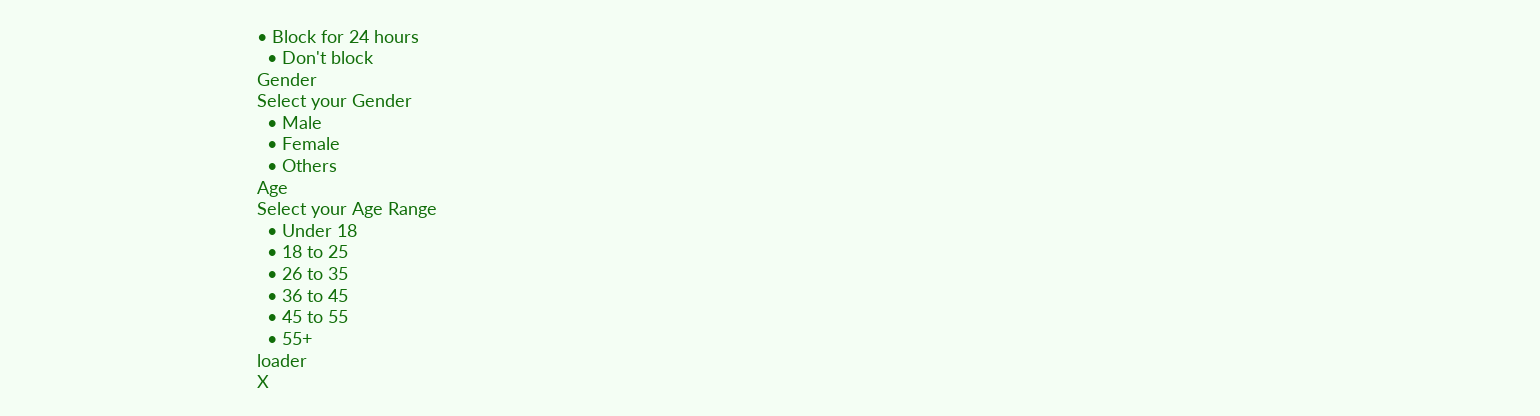• Block for 24 hours
  • Don't block
Gender
Select your Gender
  • Male
  • Female
  • Others
Age
Select your Age Range
  • Under 18
  • 18 to 25
  • 26 to 35
  • 36 to 45
  • 45 to 55
  • 55+
loader
X